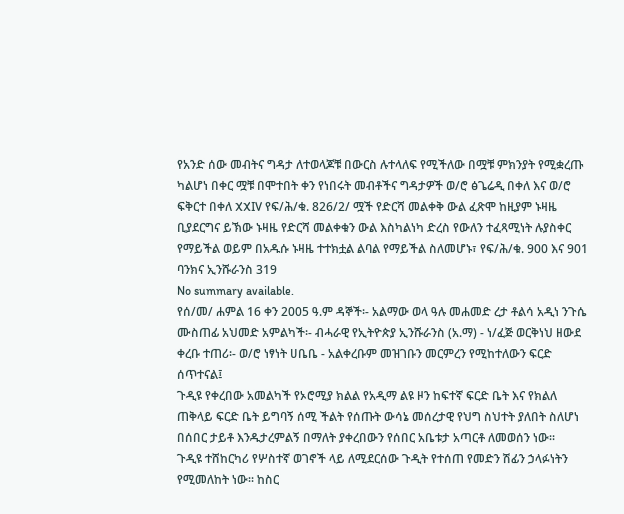የአንድ ሰው መብትና ግዳታ ለተወላጆቹ በውርስ ሉተላለፍ የሚችለው በሟቹ ምክንያት የሚቋረጡ ካልሆነ በቀር ሟቹ በሞተበት ቀን የነበሩት መብቶችና ግዳታዎች ወ/ሮ ፅጌሬዲ በቀለ እና ወ/ሮ ፍቅርተ በቀለ XXIV የፍ/ሕ/ቁ. 826/2/ ሟች የድርሻ መልቀቅ ውል ፈጽሞ ከዚያም ኑዛዜ ቢያደርግና ይኽው ኑዛዜ የድርሻ መልቀቁን ውል እስካልነካ ድረስ የውለን ተፈጻሚነት ሉያስቀር የማይችል ወይም በአዱሱ ኑዛዜ ተተክቷል ልባል የማይችል ስለመሆኑ፣ የፍ/ሕ/ቁ. 900 እና 901 ባንክና ኢንሹራንስ 319
No summary available.
የሰ/መ/ ሐምል 16 ቀን 2005 ዓ.ም ዳኞች፡- አልማው ወላ ዓሉ መሐመድ ረታ ቶልሳ አዲነ ንጉሴ ሙስጠፊ አህመድ አምልካች፡- ብሓራዊ የኢትዮጵያ ኢንሹራንስ (አ.ማ) - ነ/ፈጅ ወርቅነህ ዘውደ ቀረቡ ተጠሪ፡- ወ/ሮ ነፃነት ሀቤቤ - አልቀረቡም መዝገቡን መርምረን የሚከተለውን ፍርድ ሰጥተናል፤
ጉዲዩ የቀረበው አመልካች የኦሮሚያ ክልል የአዲማ ልዩ ዞን ከፍተኛ ፍርድ ቤት እና የክልለ ጠቅላይ ፍርድ ቤት ይግባኝ ሰሚ ችልት የሰጡት ውሳኔ መሰረታዊ የህግ ስህተት ያለበት ስለሆነ በሰበር ታይቶ እንዱታረምልኝ በማለት ያቀረበውን የሰበር አቤቱታ አጣርቶ ለመወሰን ነው።
ጉዲዩ ተሸከርካሪ የሦስተኛ ወገኖች ላይ ለሚደርሰው ጉዲት የተሰጠ የመድን ሽፊን ኃላፉነትን የሚመለከት ነው። ከስር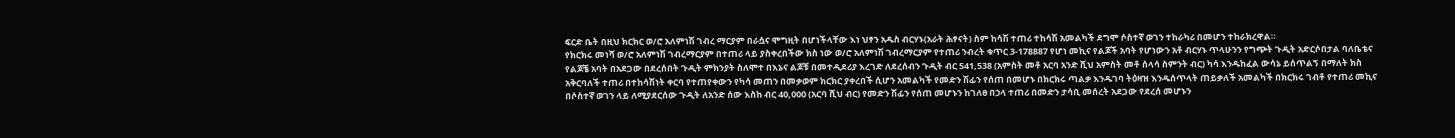ፍርድ ቤት በዚህ ክርክር ወ/ሮ አለምነሽ ገብረ ማርያም በራሷና ሞግዚት በሆነችላቸው እነ ህፃን አዱስ ብርሃኑ(አራት ሕፃናት) ስም ከሳሽ ተጠሪ ተከሳሽ አመልካች ደግሞ ሶስተኛ ወገን ተከራካሪ በመሆን ተከራክረዋል።
የክርክሩ መነሻ ወ/ሮ አለምነሽ ገብረማርያም በተጠሪ ላይ ያስቀረበችው ክስ ነው ወ/ሮ አለምነሽ ገብረማርያም የተጠሪ ንብረት ቁጥር 3-178887 የሆነ መኪና የልጆች አባት የሆነውን አቶ ብርሃኑ ጥላሁንን የግጭት ጉዲት አድርሶበታል ባለቤቴና የልጆቼ አባት በአደጋው በደረሰበት ጉዲት ምክንያት ስለሞተ በእኔና ልጆቹ በመተዲደሪያ እረገድ ለደረሰብን ጉዲት ብር 541,538 (አምስት መቶ አርባ አንድ ሺህ አምስት መቶ ሰላሳ ስምንት ብር) ካሳ እንዱከፈል ውሳኔ ይሰጥልኝ በማለት ክስ አቅርባለች ተጠሪ በተከሳሽነት ቀርባ የተጠየቀውን የካሳ መጠን በመቃወም ክርክር ያቀረበች ሲሆን አመልካች የመድን ሽፊን የሰጠ በመሆኑ በክርክሩ ጣልቃ እንዱገባ ትዕዛዝ እንዱሰጥላት ጠይቃለች አመልካች በክርክሩ ገብቶ የተጠሪ መኪና በሶስተኛ ወገን ላይ ለሚያደርሰው ጉዲት ለአንድ ሰው እስከ ብር 40,000 (አርባ ሺህ ብር) የመድን ሽፊን የሰጠ መሆኑን ከገለፀ በኃላ ተጠሪ በመድን ታሳቢ መሰረት አደጋው የደረሰ መሆኑን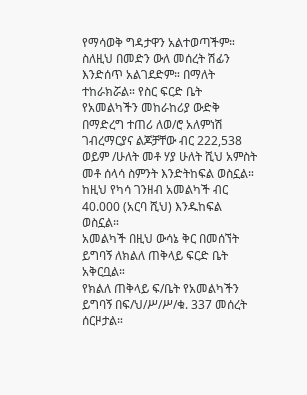የማሳወቅ ግዳታዋን አልተወጣችም። ስለዚህ በመድን ውለ መሰረት ሽፊን እንድሰጥ አልገደድም። በማለት ተከራክሯል። የስር ፍርድ ቤት የአመልካችን መከራከሪያ ውድቅ በማድረግ ተጠሪ ለወ/ሮ አለምነሽ ገብረማርያና ልጆቻቸው ብር 222,538 ወይም /ሁለት መቶ ሃያ ሁለት ሺህ አምስት መቶ ሰላሳ ስምንት እንድትከፍል ወስኗል። ከዚህ የካሳ ገንዘብ አመልካች ብር 40.000 (አርባ ሺህ) እንዱከፍል ወስኗል።
አመልካች በዚህ ውሳኔ ቅር በመሰኘት ይግባኝ ለክልለ ጠቅላይ ፍርድ ቤት አቅርቧል።
የክልለ ጠቅላይ ፍ/ቤት የአመልካችን ይግባኝ በፍ/ህ/ሥ/ሥ/ቁ. 337 መሰረት ሰርዞታል።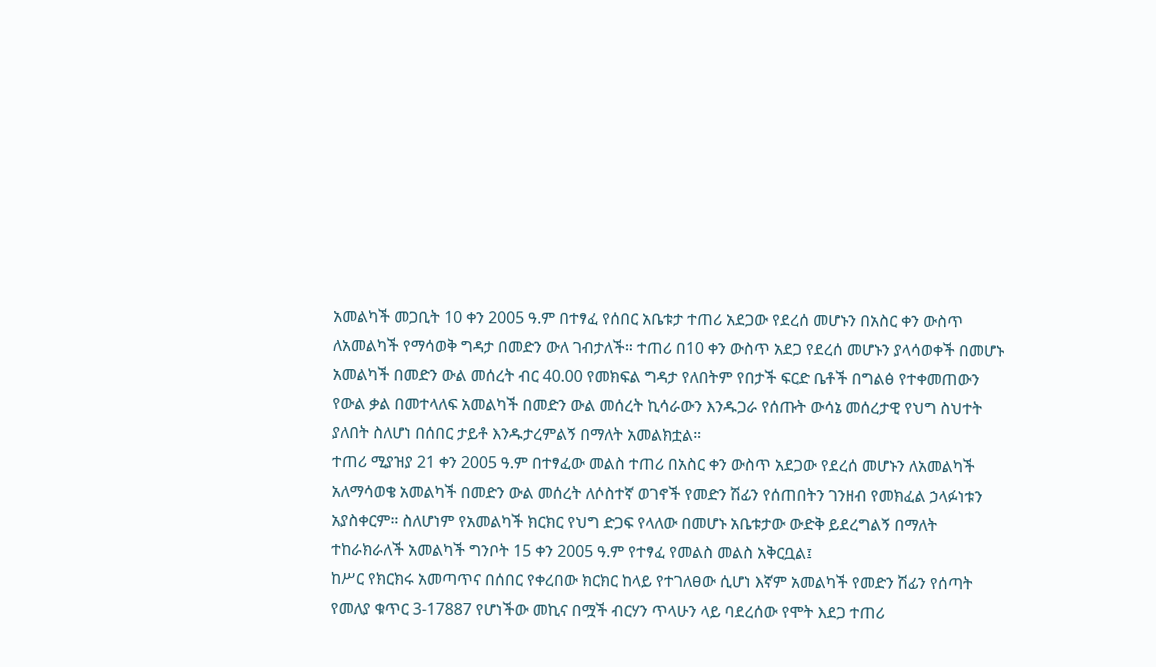አመልካች መጋቢት 10 ቀን 2005 ዓ.ም በተፃፈ የሰበር አቤቱታ ተጠሪ አደጋው የደረሰ መሆኑን በአስር ቀን ውስጥ ለአመልካች የማሳወቅ ግዳታ በመድን ውለ ገብታለች። ተጠሪ በ10 ቀን ውስጥ አደጋ የደረሰ መሆኑን ያላሳወቀች በመሆኑ አመልካች በመድን ውል መሰረት ብር 40.00 የመክፍል ግዳታ የለበትም የበታች ፍርድ ቤቶች በግልፅ የተቀመጠውን የውል ቃል በመተላለፍ አመልካች በመድን ውል መሰረት ኪሳራውን እንዱጋራ የሰጡት ውሳኔ መሰረታዊ የህግ ስህተት ያለበት ስለሆነ በሰበር ታይቶ እንዱታረምልኝ በማለት አመልክቷል።
ተጠሪ ሚያዝያ 21 ቀን 2005 ዓ.ም በተፃፈው መልስ ተጠሪ በአስር ቀን ውስጥ አደጋው የደረሰ መሆኑን ለአመልካች አለማሳወቄ አመልካች በመድን ውል መሰረት ለሶስተኛ ወገኖች የመድን ሽፊን የሰጠበትን ገንዘብ የመክፈል ኃላፉነቱን አያስቀርም። ስለሆነም የአመልካች ክርክር የህግ ድጋፍ የላለው በመሆኑ አቤቱታው ውድቅ ይደረግልኝ በማለት ተከራክራለች አመልካች ግንቦት 15 ቀን 2005 ዓ.ም የተፃፈ የመልስ መልስ አቅርቧል፤
ከሥር የክርክሩ አመጣጥና በሰበር የቀረበው ክርክር ከላይ የተገለፀው ሲሆነ እኛም አመልካች የመድን ሽፊን የሰጣት የመለያ ቁጥር 3-17887 የሆነችው መኪና በሟች ብርሃን ጥላሁን ላይ ባደረሰው የሞት እደጋ ተጠሪ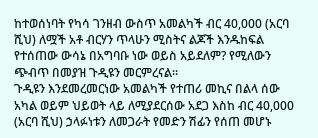ከተወሰነባት የካሳ ገንዘብ ውስጥ አመልካች ብር 40,000 (አርባ ሺህ) ለሟች አቶ ብርሃን ጥላሁን ሚስትና ልጆች እንዱከፍል የተሰጠው ውሳኔ በአግባቡ ነው ወይስ አይደለም? የሚለውን ጭብጥ በመያዝ ጉዲዩን መርምረናል።
ጉዲዩን እንደመረመርነው አመልካች የተጠሪ መኪና በልላ ሰው አካል ወይም ህይወት ላይ ለሚያደርሰው አደጋ እስከ ብር 40,000 (አርባ ሺህ) ኃላፉነቱን ለመጋራት የመድን ሽፊን የሰጠ መሆኑ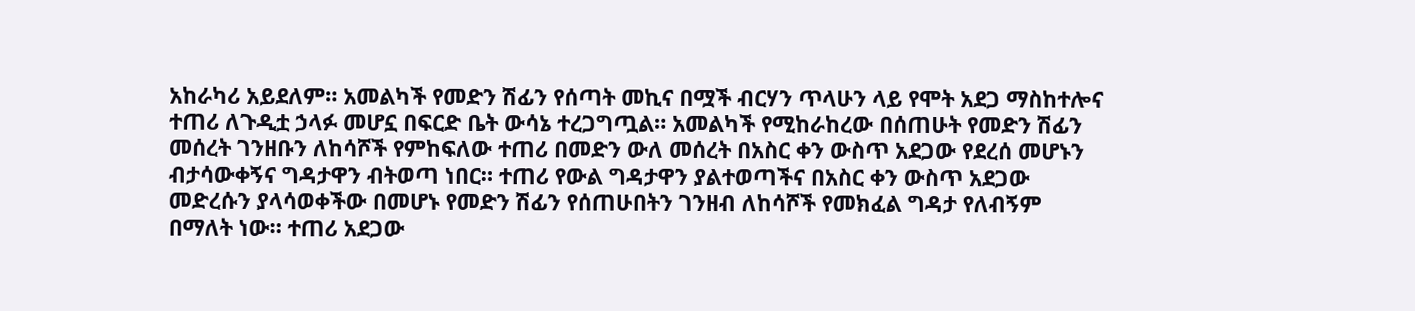አከራካሪ አይደለም። አመልካች የመድን ሽፊን የሰጣት መኪና በሟች ብርሃን ጥላሁን ላይ የሞት አደጋ ማስከተሎና ተጠሪ ለጉዲቷ ኃላፉ መሆኗ በፍርድ ቤት ውሳኔ ተረጋግጧል። አመልካች የሚከራከረው በሰጠሁት የመድን ሽፊን መሰረት ገንዘቡን ለከሳሾች የምከፍለው ተጠሪ በመድን ውለ መሰረት በአስር ቀን ውስጥ አደጋው የደረሰ መሆኑን ብታሳውቀኝና ግዳታዋን ብትወጣ ነበር። ተጠሪ የውል ግዳታዋን ያልተወጣችና በአስር ቀን ውስጥ አደጋው መድረሱን ያላሳወቀችው በመሆኑ የመድን ሽፊን የሰጠሁበትን ገንዘብ ለከሳሾች የመክፈል ግዳታ የለብኝም በማለት ነው። ተጠሪ አደጋው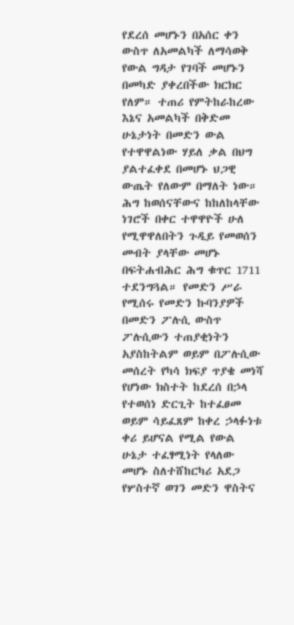የደረሰ መሆኑን በአሰር ቀን ውስጥ ለአመልካች ለማሳወቅ የውል ግዳታ የገባች መሆኑን በመካድ ያቀረበችው ክርክር የለም። ተጠሪ የምትከራከረው እኔና አመልካች በቅድመ ሁኔታነት በመድን ውል የተዋዋልነው ሃይለ ቃል በህግ ያልተፈቀደ በመሆኑ ህጋዊ ውጤት የለውም በማለት ነው።
ሕግ ከወሰናቸውና ከከለከላቸው ነገሮች በቀር ተዋዋዮች ሁለ የሚዋዋለበትን ጉዲይ የመወሰን መብት ያላቸው መሆኑ በፍትሐብሕር ሕግ ቁጥር 1711 ተደንግጓል። የመድን ሥራ የሚሰሩ የመድን ኩባንያዎች በመድን ፖሉሲ ውስጥ ፖሉሲውን ተጠያቂነትን አያስከትልም ወይም በፖሉሲው መሰረት የካሳ ክፍያ ጥያቄ መነሻ የሆነው ክስተት ከደረሰ በኃላ የተወሰነ ድርጊት ከተፈፀመ ወይም ሳይፈጸም ከቀረ ኃላፉነቱ ቀሪ ይሆናል የሚል የውል ሁኔታ ተፈፃሚነት የላለው መሆኑ ስለተሸከርካሪ አደጋ የሦስተኛ ወገን መድን ዋስትና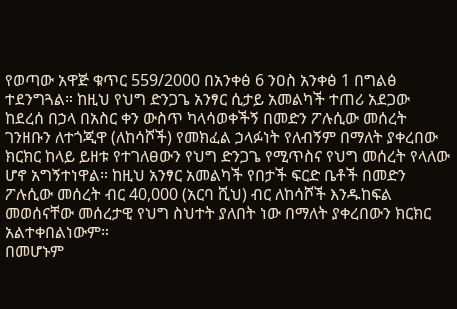የወጣው አዋጅ ቁጥር 559/2000 በአንቀፅ 6 ንዐስ አንቀፅ 1 በግልፅ ተደንግጓል። ከዚህ የህግ ድንጋጌ አንፃር ሲታይ አመልካች ተጠሪ አደጋው ከደረሰ በኃላ በአስር ቀን ውስጥ ካላሳወቀችኝ በመድን ፖሉሲው መሰረት ገንዘቡን ለተጎጂዋ (ለከሳሾች) የመክፈል ኃላፉነት የለብኝም በማለት ያቀረበው ክርክር ከላይ ይዘቱ የተገለፀውን የህግ ድንጋጌ የሚጥስና የህግ መሰረት የላለው ሆኖ አግኝተነዋል። ከዚህ አንፃር አመልካች የበታች ፍርድ ቤቶች በመድን ፖሉሲው መሰረት ብር 40,000 (አርባ ሺህ) ብር ለከሳሾች እንዱከፍል መወሰናቸው መሰረታዊ የህግ ስህተት ያለበት ነው በማለት ያቀረበውን ክርክር አልተቀበልነውም።
በመሆኑም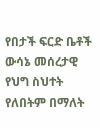የበታች ፍርድ ቤቶች ውሳኔ መሰረታዊ የህግ ስህተት የለበትም በማለት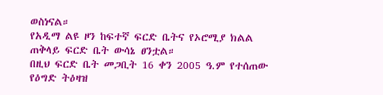ወስነናል።
የአዲማ ልዩ ዞን ከፍተኛ ፍርድ ቤትና የኦሮሚያ ክልል ጠቅላይ ፍርድ ቤት ውሳኔ ፀንቷል።
በዚህ ፍርድ ቤት መጋቢት 16 ቀን 2005 ዓ.ም የተሰጠው የዕግድ ትዕዛዝ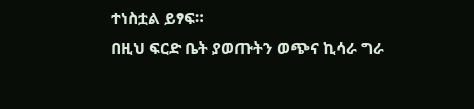ተነስቷል ይፃፍ።
በዚህ ፍርድ ቤት ያወጡትን ወጭና ኪሳራ ግራ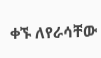ቀኙ ለየራሳቸው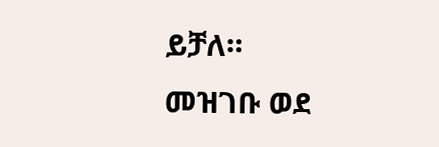ይቻለ።
መዝገቡ ወደ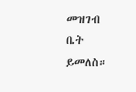መዝገብ ቤት ይመለስ።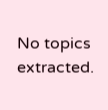No topics extracted.